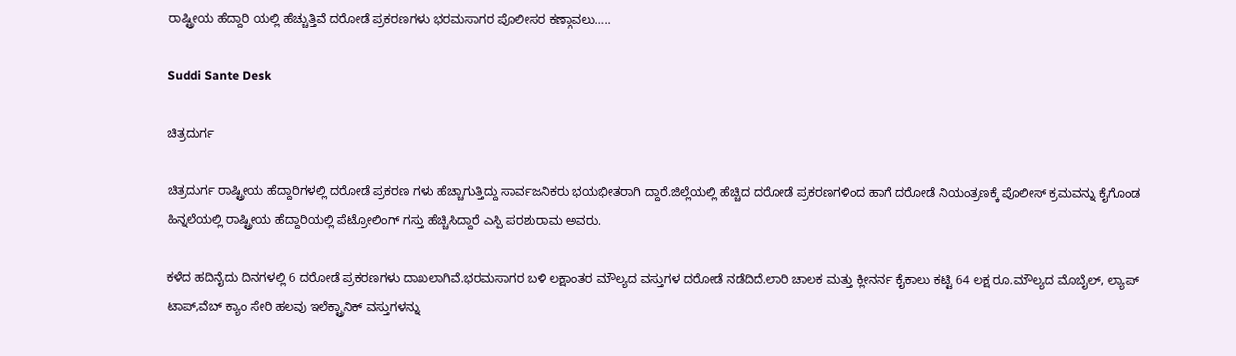ರಾಷ್ಟ್ರೀಯ ಹೆದ್ದಾರಿ ಯಲ್ಲಿ ಹೆಚ್ಚುತ್ತಿವೆ ದರೋಡೆ ಪ್ರಕರಣಗಳು ಭರಮಸಾಗರ ಪೊಲೀಸರ ಕಣ್ಗಾವಲು…..

Suddi Sante Desk

ಚಿತ್ರದುರ್ಗ

ಚಿತ್ರದುರ್ಗ ರಾಷ್ಟ್ರೀಯ ಹೆದ್ದಾರಿಗಳಲ್ಲಿ ದರೋಡೆ ಪ್ರಕರಣ ಗಳು ಹೆಚ್ಚಾಗುತ್ತಿದ್ದು ಸಾರ್ವಜನಿಕರು ಭಯಭೀತರಾಗಿ ದ್ದಾರೆ.ಜಿಲ್ಲೆಯಲ್ಲಿ ಹೆಚ್ಚಿದ ದರೋಡೆ ಪ್ರಕರಣಗಳಿಂದ ಹಾಗೆ ದರೋಡೆ ನಿಯಂತ್ರಣಕ್ಕೆ ಪೊಲೀಸ್ ಕ್ರಮವನ್ನು ಕೈಗೊಂಡ ಹಿ‌‌ನ್ನಲೆಯಲ್ಲಿ ರಾಷ್ಟ್ರೀಯ ಹೆದ್ದಾರಿಯಲ್ಲಿ ಪೆಟ್ರೋಲಿಂಗ್ ಗಸ್ತು ಹೆಚ್ಚಿಸಿದ್ದಾರೆ ಎಸ್ಪಿ ಪರಶುರಾಮ ಅವರು.

ಕಳೆದ ಹದಿನೈದು ದಿನಗಳಲ್ಲಿ 6 ದರೋಡೆ ಪ್ರಕರಣಗಳು ದಾಖಲಾಗಿವೆ.ಭರಮಸಾಗರ ಬಳಿ ಲಕ್ಷಾಂತರ ಮೌಲ್ಯದ ವಸ್ತುಗಳ ದರೋಡೆ ನಡೆದಿದೆ.ಲಾರಿ ಚಾಲಕ ಮತ್ತು ಕ್ಲೀನರ್ನ ಕೈಕಾಲು ಕಟ್ಟಿ 64 ಲಕ್ಷ ರೂ.ಮೌಲ್ಯದ ಮೊಬೈಲ್, ಲ್ಯಾಪ್ ಟಾಪ್,ವೆಬ್ ಕ್ಯಾಂ ಸೇರಿ ಹಲವು ಇಲೆಕ್ಟ್ರಾನಿಕ್ ವಸ್ತುಗಳನ್ನು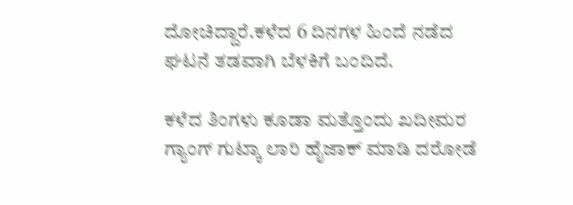ದೋಚಿದ್ದಾರೆ.ಕಳೆದ 6 ದಿನಗಳ ಹಿಂದೆ ನಡೆದ ಘಟನೆ ತಡವಾಗಿ ಬೆಳಕಿಗೆ ಬಂದಿದೆ.

ಕಳೆದ ತಿಂಗಳು ಕೂಡಾ ಮತ್ತೊಂದು ಖದೀಮರ ಗ್ಯಾಂಗ್ ಗುಟ್ಕಾ ಲಾರಿ ಹೈಜಾಕ್ ಮಾಡಿ ದರೋಡೆ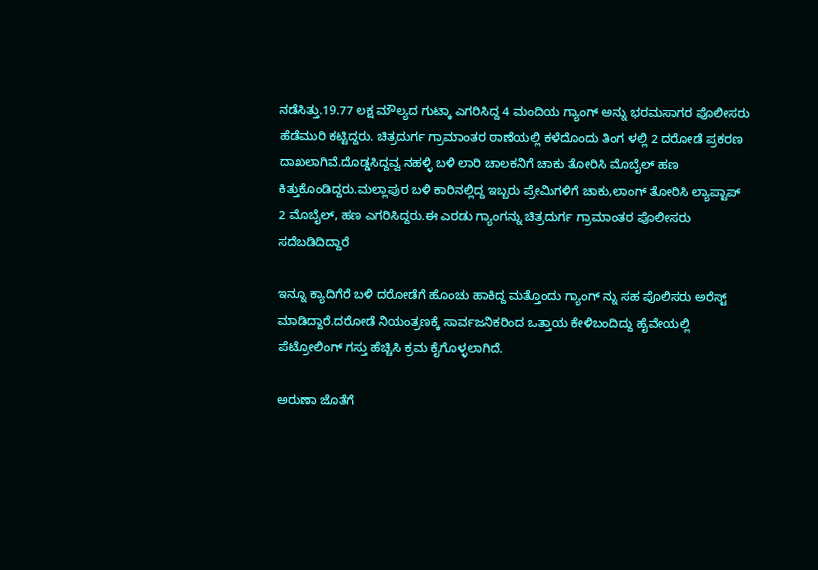ನಡೆಸಿತ್ತು.19.77 ಲಕ್ಷ ಮೌಲ್ಯದ ಗುಟ್ಕಾ ಎಗರಿಸಿದ್ದ 4 ಮಂದಿಯ ಗ್ಯಾಂಗ್ ಅನ್ನು ಭರಮಸಾಗರ ಪೊಲೀಸರು ಹೆಡೆಮುರಿ ಕಟ್ಟಿದ್ದರು. ಚಿತ್ರದುರ್ಗ ಗ್ರಾಮಾಂತರ ಠಾಣೆಯಲ್ಲಿ ಕಳೆದೊಂದು ತಿಂಗ ಳಲ್ಲಿ 2 ದರೋಡೆ ಪ್ರಕರಣ ದಾಖಲಾಗಿವೆ.ದೊಡ್ಡಸಿದ್ದವ್ವ ನಹಳ್ಳಿ ಬಳಿ ಲಾರಿ ಚಾಲಕನಿಗೆ ಚಾಕು ತೋರಿಸಿ ಮೊಬೈಲ್ ಹಣ ಕಿತ್ತುಕೊಂಡಿದ್ದರು.ಮಲ್ಲಾಪುರ ಬಳಿ ಕಾರಿನಲ್ಲಿದ್ದ ಇಬ್ಬರು ಪ್ರೇಮಿಗಳಿಗೆ ಚಾಕು,ಲಾಂಗ್ ತೋರಿಸಿ ಲ್ಯಾಪ್ಟಾಪ್ 2 ಮೊಬೈಲ್, ಹಣ ಎಗರಿಸಿದ್ದರು.ಈ ಎರಡು ಗ್ಯಾಂಗನ್ನು ಚಿತ್ರದುರ್ಗ ಗ್ರಾಮಾಂತರ ಪೊಲೀಸರು ಸದೆಬಡಿದಿದ್ದಾರೆ

ಇನ್ನೂ ಕ್ಯಾದಿಗೆರೆ ಬಳಿ ದರೋಡೆಗೆ ಹೊಂಚು ಹಾಕಿದ್ದ ಮತ್ತೊಂದು ಗ್ಯಾಂಗ್ ನ್ನು ಸಹ ಪೊಲಿಸರು ಅರೆಸ್ಟ್ ಮಾಡಿದ್ದಾರೆ.ದರೋಡೆ ನಿಯಂತ್ರಣಕ್ಕೆ ಸಾರ್ವಜನಿಕರಿಂದ ಒತ್ತಾಯ ಕೇಳಿಬಂದಿದ್ದು ಹೈವೇಯಲ್ಲಿ ಪೆಟ್ರೋಲಿಂಗ್ ಗಸ್ತು ಹೆಚ್ಚಿಸಿ ಕ್ರಮ ಕೈಗೊಳ್ಳಲಾಗಿದೆ.

ಅರುಣಾ ಜೊತೆಗೆ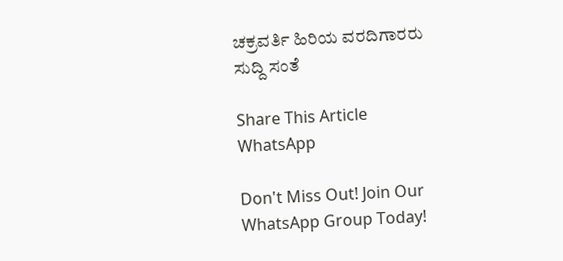ಚಕ್ರವರ್ತಿ ಹಿರಿಯ ವರದಿಗಾರರು ಸುದ್ದಿ ಸಂತೆ

Share This Article
WhatsApp

Don't Miss Out! Join Our WhatsApp Group Today!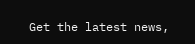Get the latest news,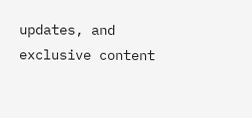updates, and exclusive content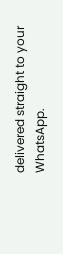delivered straight to your WhatsApp.